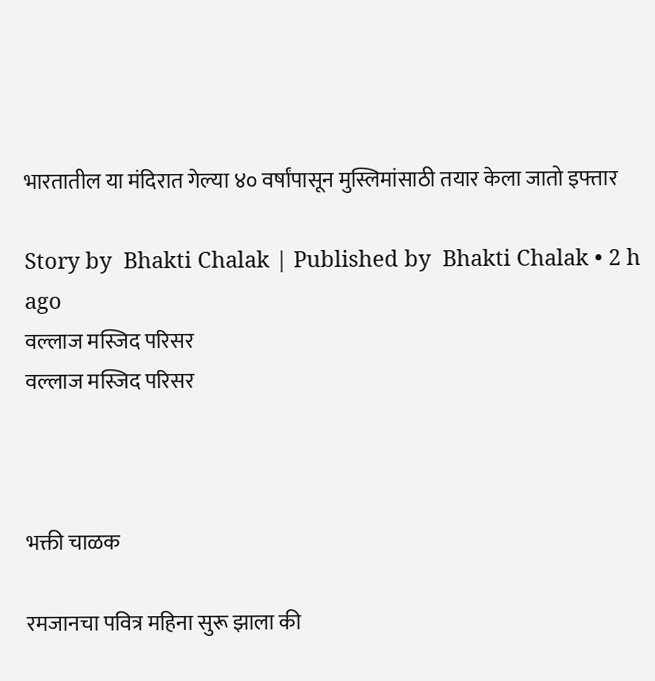भारतातील या मंदिरात गेल्या ४० वर्षांपासून मुस्लिमांसाठी तयार केला जातो इफ्तार

Story by  Bhakti Chalak | Published by  Bhakti Chalak • 2 h ago
वल्लाज मस्जिद परिसर
वल्लाज मस्जिद परिसर



भक्ती चाळक

रमजानचा पवित्र महिना सुरू झाला की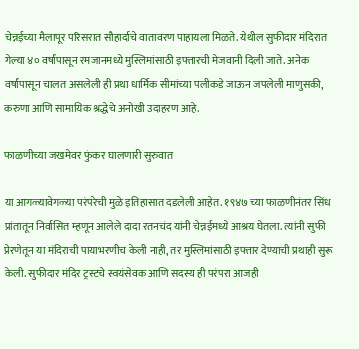चेन्नईच्या मैलापूर परिसरात सौहार्दाचे वातावरण पाहायला मिळते. येथील सुफीदार मंदिरात गेल्या ४० वर्षांपासून रमजानमध्ये मुस्लिमांसाठी इफ्तारची मेजवानी दिली जाते. अनेक वर्षांपासून चालत असलेली ही प्रथा धार्मिक सीमांच्या पलीकडे जाऊन जपलेली माणुसकी, करुणा आणि सामायिक श्रद्धेचे अनोखी उदाहरण आहे.

फाळणीच्या जखमेवर फुंकर घालणारी सुरुवात

या आगळ्यावेगळ्या परंपरेची मुळे इतिहासात दडलेली आहेत. १९४७ च्या फाळणीनंतर सिंध प्रांतातून निर्वासित म्हणून आलेले दादा रतनचंद यांनी चेन्नईमध्ये आश्रय घेतला. त्यांनी सुफी प्रेरणेतून या मंदिराची पायाभरणीच केली नाही, तर मुस्लिमांसाठी इफ्तार देण्याची प्रथाही सुरू केली. सुफीदार मंदिर ट्रस्टचे स्वयंसेवक आणि सदस्य ही परंपरा आजही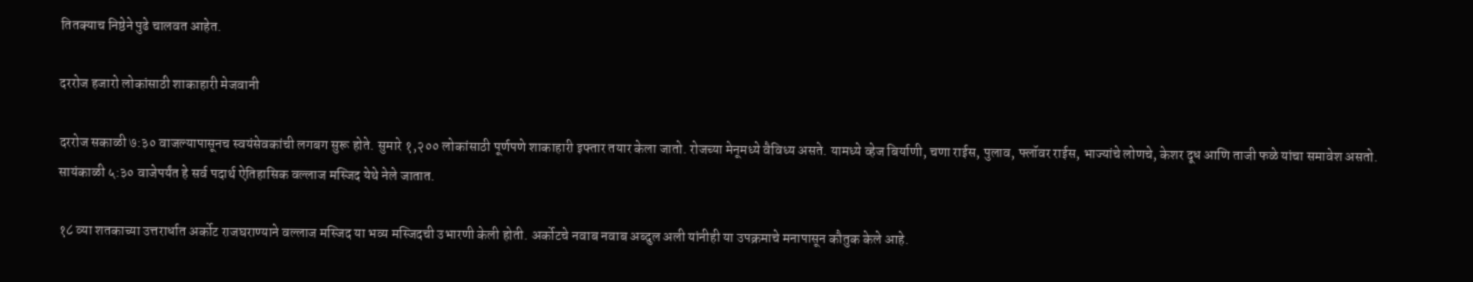तितक्याच निष्ठेने पुढे चालवत आहेत.

दररोज हजारो लोकांसाठी शाकाहारी मेजवानी

दररोज सकाळी ७:३० वाजल्यापासूनच स्वयंसेवकांची लगबग सुरू होते. सुमारे १,२०० लोकांसाठी पूर्णपणे शाकाहारी इफ्तार तयार केला जातो. रोजच्या मेनूमध्ये वैविध्य असते. यामध्ये व्हेज बिर्याणी, चणा राईस, पुलाव, फ्लॉवर राईस, भाज्यांचे लोणचे, केशर दूध आणि ताजी फळे यांचा समावेश असतो. सायंकाळी ५:३० वाजेपर्यंत हे सर्व पदार्थ ऐतिहासिक वल्लाज मस्जिद येथे नेले जातात.

१८ व्या शतकाच्या उत्तरार्धात अर्कोट राजघराण्याने वल्लाज मस्जिद या भव्य मस्जिदची उभारणी केली होती. अर्कोटचे नवाब नवाब अब्दुल अली यांनीही या उपक्रमाचे मनापासून कौतुक केले आहे.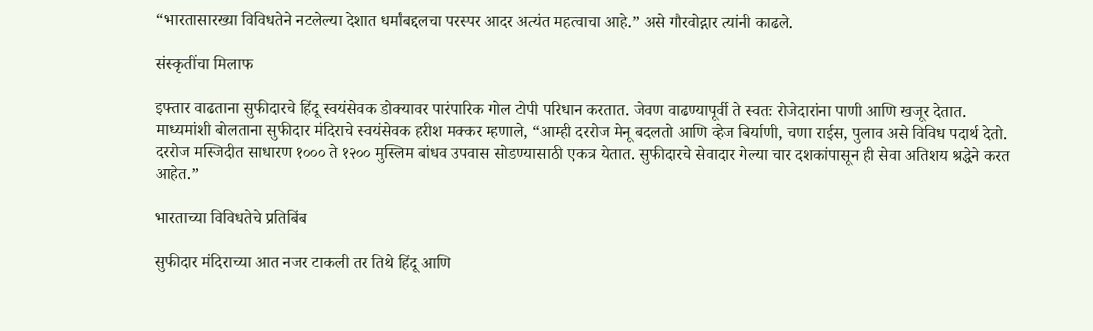“भारतासारख्या विविधतेने नटलेल्या देशात धर्मांबद्दलचा परस्पर आदर अत्यंत महत्वाचा आहे.” असे गौरवोद्गार त्यांनी काढले.

संस्कृतींचा मिलाफ

इफ्तार वाढताना सुफीदारचे हिंदू स्वयंसेवक डोक्यावर पारंपारिक गोल टोपी परिधान करतात. जेवण वाढण्यापूर्वी ते स्वतः रोजेदारांना पाणी आणि खजूर देतात.  माध्यमांशी बोलताना सुफीदार मंदिराचे स्वयंसेवक हरीश मक्कर म्हणाले, “आम्ही दररोज मेनू बदलतो आणि व्हेज बिर्याणी, चणा राईस, पुलाव असे विविध पदार्थ देतो. दररोज मस्जिदीत साधारण १००० ते १२०० मुस्लिम बांधव उपवास सोडण्यासाठी एकत्र येतात. सुफीदारचे सेवादार गेल्या चार दशकांपासून ही सेवा अतिशय श्रद्धेने करत आहेत.”

भारताच्या विविधतेचे प्रतिबिंब

सुफीदार मंदिराच्या आत नजर टाकली तर तिथे हिंदू आणि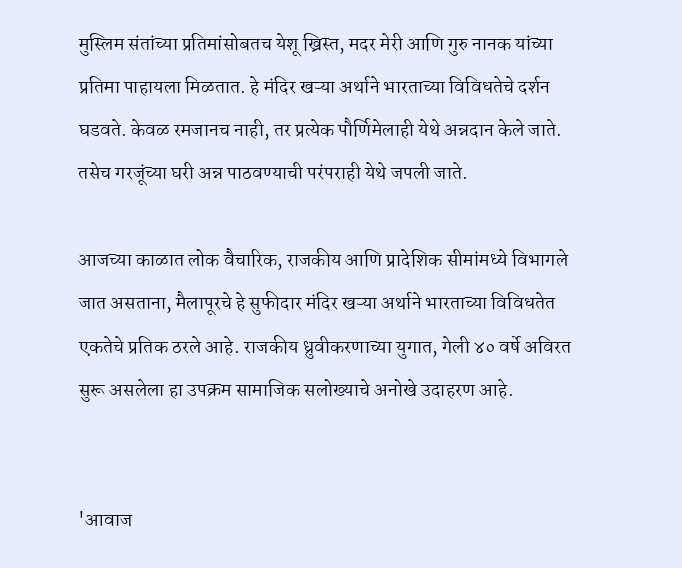मुस्लिम संतांच्या प्रतिमांसोबतच येशू ख्रिस्त, मदर मेरी आणि गुरु नानक यांच्या प्रतिमा पाहायला मिळतात. हे मंदिर खऱ्या अर्थाने भारताच्या विविधतेचे दर्शन घडवते. केवळ रमजानच नाही, तर प्रत्येक पौर्णिमेलाही येथे अन्नदान केले जाते. तसेच गरजूंच्या घरी अन्न पाठवण्याची परंपराही येथे जपली जाते.

आजच्या काळात लोक वैचारिक, राजकीय आणि प्रादेशिक सीमांमध्ये विभागले जात असताना, मैलापूरचे हे सुफीदार मंदिर खऱ्या अर्थाने भारताच्या विविधतेत एकतेचे प्रतिक ठरले आहे. राजकीय ध्रुवीकरणाच्या युगात, गेली ४० वर्षे अविरत सुरू असलेला हा उपक्रम सामाजिक सलोख्याचे अनोखे उदाहरण आहे.


'आवाज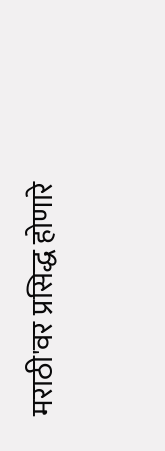मराठी'वर प्रसिद्ध होणारे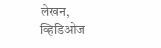लेखन, व्हिडिओज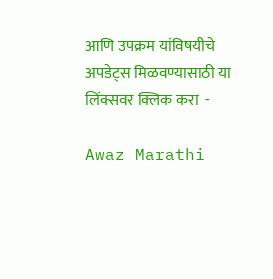आणि उपक्रम यांविषयीचे अपडेट्स मिळवण्यासाठी या लिंक्सवर क्लिक करा  -

Awaz Marathi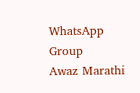WhatsApp Group
Awaz Marathi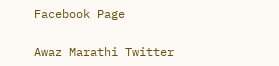Facebook Page

Awaz Marathi Twitter